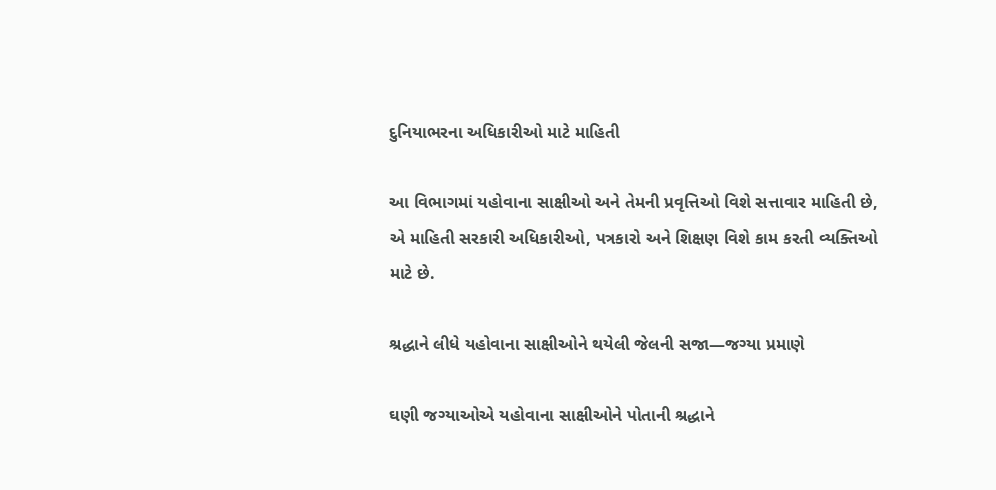દુનિયાભરના અધિકારીઓ માટે માહિતી

આ વિભાગમાં યહોવાના સાક્ષીઓ અને તેમની પ્રવૃત્તિઓ વિશે સત્તાવાર માહિતી છે, એ માહિતી સરકારી અધિકારીઓ, પત્રકારો અને શિક્ષણ વિશે કામ કરતી વ્યક્તિઓ માટે છે.

શ્રદ્ધાને લીધે યહોવાના સાક્ષીઓને થયેલી જેલની સજા—જગ્યા પ્રમાણે

ઘણી જગ્યાઓએ યહોવાના સાક્ષીઓને પોતાની શ્રદ્ધાને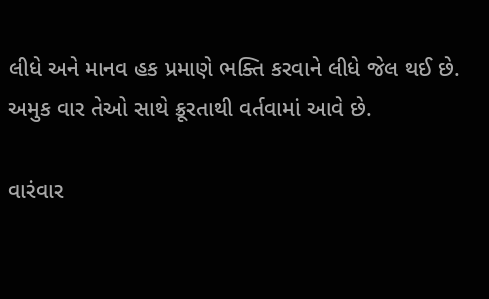લીધે અને માનવ હક પ્રમાણે ભક્તિ કરવાને લીધે જેલ થઈ છે. અમુક વાર તેઓ સાથે ક્રૂરતાથી વર્તવામાં આવે છે.

વારંવાર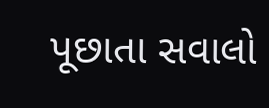પૂછાતા સવાલો